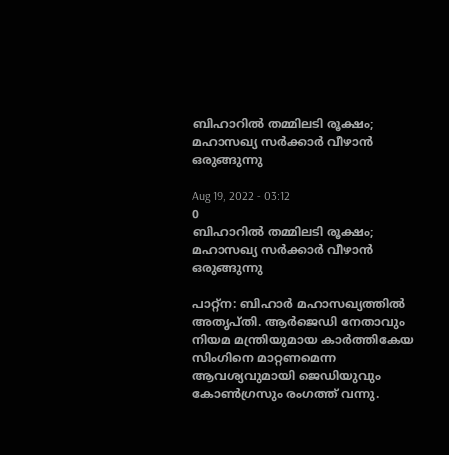ബിഹാറില്‍ തമ്മിലടി രൂക്ഷം; മഹാസഖ്യ സര്‍ക്കാര്‍ വീഴാന്‍ ഒരുങ്ങുന്നു

Aug 19, 2022 - 03:12
0
ബിഹാറില്‍ തമ്മിലടി രൂക്ഷം; മഹാസഖ്യ സര്‍ക്കാര്‍ വീഴാന്‍ ഒരുങ്ങുന്നു

പാറ്റ്‌ന: ബിഹാര്‍ മഹാസഖ്യത്തില്‍ അതൃപ്തി. ആര്‍ജെഡി നേതാവും നിയമ മന്ത്രിയുമായ കാര്‍ത്തികേയ സിംഗിനെ മാറ്റണമെന്ന ആവശ്യവുമായി ജെഡിയുവും കോണ്‍ഗ്രസും രംഗത്ത് വന്നു.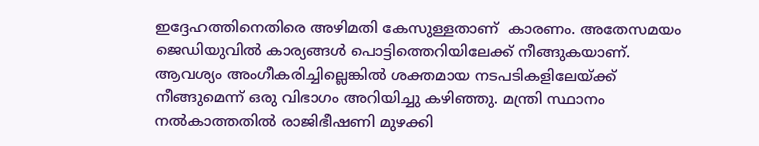ഇദ്ദേഹത്തിനെതിരെ അഴിമതി കേസുള്ളതാണ്  കാരണം. അതേസമയം ജെഡിയുവില്‍ കാര്യങ്ങള്‍ പൊട്ടിത്തെറിയിലേക്ക് നീങ്ങുകയാണ്. ആവശ്യം അംഗീകരിച്ചില്ലെങ്കില്‍ ശക്തമായ നടപടികളിലേയ്ക്ക് നീങ്ങുമെന്ന് ഒരു വിഭാഗം അറിയിച്ചു കഴിഞ്ഞു. മന്ത്രി സ്ഥാനം നല്‍കാത്തതില്‍ രാജിഭീഷണി മുഴക്കി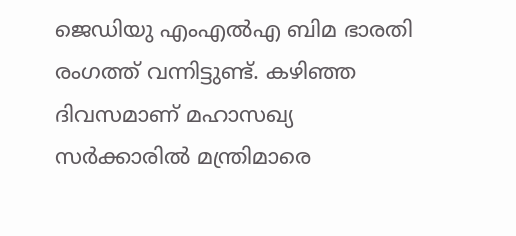ജെഡിയു എംഎല്‍എ ബിമ ഭാരതി രംഗത്ത് വന്നിട്ടുണ്ട്. കഴിഞ്ഞ ദിവസമാണ് മഹാസഖ്യ സര്‍ക്കാരില്‍ മന്ത്രിമാരെ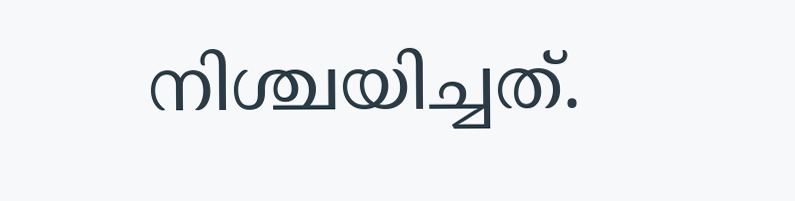നിശ്ചയിച്ചത്.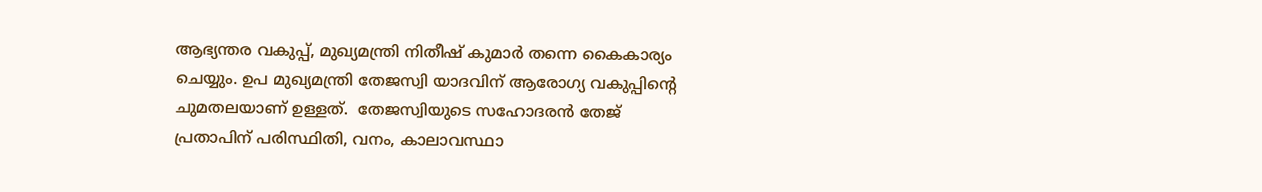ആഭ്യന്തര വകുപ്പ്, മുഖ്യമന്ത്രി നിതീഷ് കുമാര്‍ തന്നെ കൈകാര്യം ചെയ്യും. ഉപ മുഖ്യമന്ത്രി തേജസ്വി യാദവിന് ആരോഗ്യ വകുപ്പിന്റെ ചുമതലയാണ് ഉള്ളത്.  തേജസ്വിയുടെ സഹോദരന്‍ തേജ് പ്രതാപിന് പരിസ്ഥിതി, വനം, കാലാവസ്ഥാ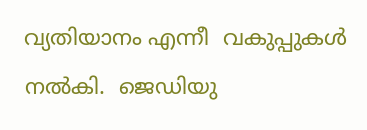വ്യതിയാനം എന്നീ  വകുപ്പുകള്‍ നല്‍കി.  ജെഡിയു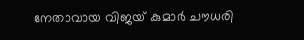നേതാവായ വിജയ് കുമാര്‍ ചൗധരി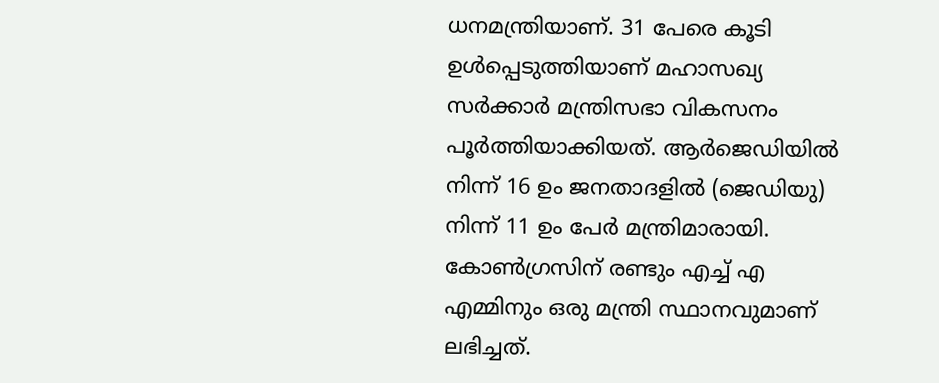ധനമന്ത്രിയാണ്. 31 പേരെ കൂടി ഉള്‍പ്പെടുത്തിയാണ് മഹാസഖ്യ സര്‍ക്കാര്‍ മന്ത്രിസഭാ വികസനം പൂര്‍ത്തിയാക്കിയത്. ആര്‍ജെഡിയില്‍ നിന്ന് 16 ഉം ജനതാദളില്‍ (ജെഡിയു) നിന്ന് 11 ഉം പേര്‍ മന്ത്രിമാരായി. കോണ്‍ഗ്രസിന് രണ്ടും എച്ച് എ എമ്മിനും ഒരു മന്ത്രി സ്ഥാനവുമാണ് ലഭിച്ചത്.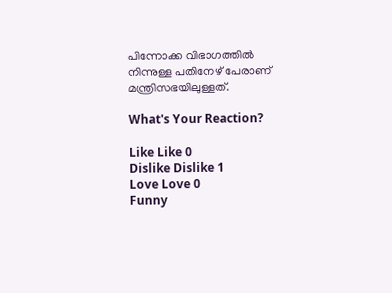പിന്നോക്ക വിഭാഗത്തില്‍ നിന്നുള്ള പതിനേഴ് പേരാണ് മന്ത്രിസഭയിലുള്ളത്.

What's Your Reaction?

Like Like 0
Dislike Dislike 1
Love Love 0
Funny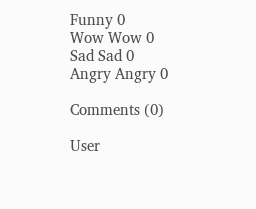Funny 0
Wow Wow 0
Sad Sad 0
Angry Angry 0

Comments (0)

User